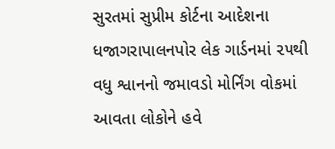સુરતમાં સુપ્રીમ કોર્ટના આદેશના ધજાગરાપાલનપોર લેક ગાર્ડનમાં ૨૫થી વધુ શ્વાનનો જમાવડો મોર્નિંગ વોકમાં આવતા લોકોને હવે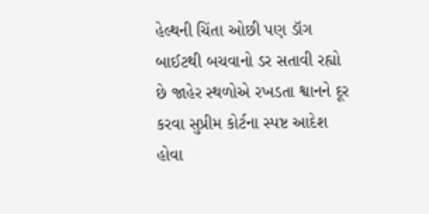હેલ્થની ચિંતા ઓછી પણ ડૉગ બાઈટથી બચવાનો ડર સતાવી રહ્યો છે જાહેર સ્થળોએ રખડતા શ્વાનને દૂર કરવા સુપ્રીમ કોર્ટના સ્પષ્ટ આદેશ હોવા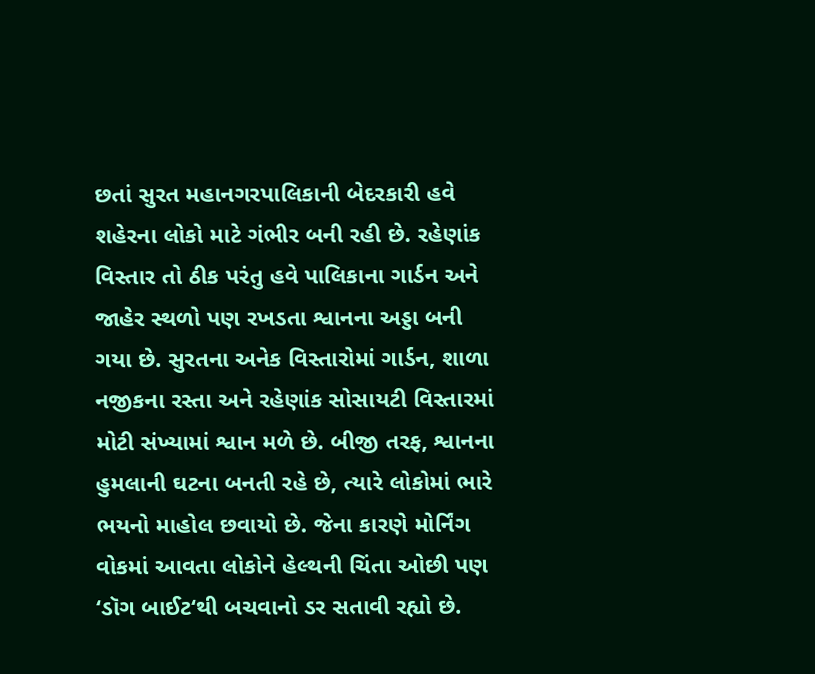છતાં સુરત મહાનગરપાલિકાની બેદરકારી હવે શહેરના લોકો માટે ગંભીર બની રહી છે. રહેણાંક વિસ્તાર તો ઠીક પરંતુ હવે પાલિકાના ગાર્ડન અને જાહેર સ્થળો પણ રખડતા શ્વાનના અડ્ડા બની ગયા છે. સુરતના અનેક વિસ્તારોમાં ગાર્ડન, શાળા નજીકના રસ્તા અને રહેણાંક સોસાયટી વિસ્તારમાં મોટી સંખ્યામાં શ્વાન મળે છે. બીજી તરફ, શ્વાનના હુમલાની ઘટના બનતી રહે છે, ત્યારે લોકોમાં ભારે ભયનો માહોલ છવાયો છે. જેના કારણે મોર્નિંગ વોકમાં આવતા લોકોને હેલ્થની ચિંતા ઓછી પણ ‘ડૉગ બાઈટ‘થી બચવાનો ડર સતાવી રહ્યો છે.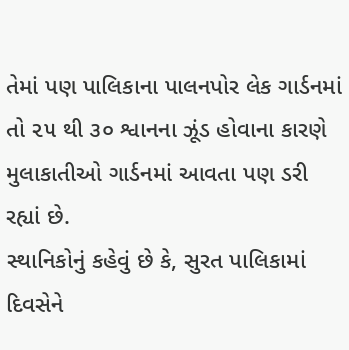તેમાં પણ પાલિકાના પાલનપોર લેક ગાર્ડનમાં તો ૨૫ થી ૩૦ શ્વાનના ઝૂંડ હોવાના કારણે મુલાકાતીઓ ગાર્ડનમાં આવતા પણ ડરી રહ્યાં છે.
સ્થાનિકોનું કહેવું છે કે, સુરત પાલિકામાં દિવસેને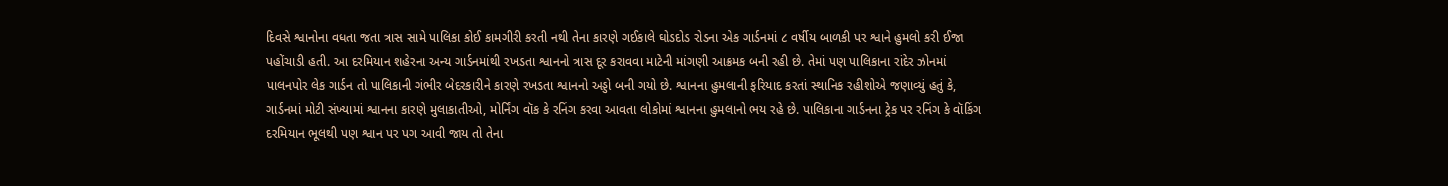દિવસે શ્વાનોના વધતા જતા ત્રાસ સામે પાલિકા કોઈ કામગીરી કરતી નથી તેના કારણે ગઈકાલે ઘોડદોડ રોડના એક ગાર્ડનમાં ૮ વર્ષીય બાળકી પર શ્વાને હુમલો કરી ઈજા પહોંચાડી હતી. આ દરમિયાન શહેરના અન્ય ગાર્ડનમાંથી રખડતા શ્વાનનો ત્રાસ દૂર કરાવવા માટેની માંગણી આક્રમક બની રહી છે. તેમાં પણ પાલિકાના રાંદેર ઝોનમાં પાલનપોર લેક ગાર્ડન તો પાલિકાની ગંભીર બેદરકારીને કારણે રખડતા શ્વાનનો અડ્ડો બની ગયો છે. શ્વાનના હુમલાની ફરિયાદ કરતાં સ્થાનિક રહીશોએ જણાવ્યું હતું કે, ગાર્ડનમાં મોટી સંખ્યામાં શ્વાનના કારણે મુલાકાતીઓ, મોર્નિંગ વૉક કે રનિંગ કરવા આવતા લોકોમાં શ્વાનના હુમલાનો ભય રહે છે. પાલિકાના ગાર્ડનના ટ્રેક પર રનિંગ કે વૉકિંગ દરમિયાન ભૂલથી પણ શ્વાન પર પગ આવી જાય તો તેના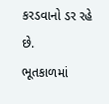કરડવાનો ડર રહે છે.
ભૂતકાળમાં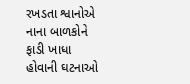રખડતા શ્વાનોએ નાના બાળકોને ફાડી ખાધા હોવાની ઘટનાઓ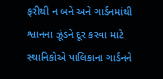ફરીથી ન બને અને ગાર્ડનમાંથી શ્વાનના ઝૂંડને દૂર કરવા માટે સ્થાનિકોએ પાલિકાના ગાર્ડનને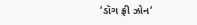‘ડૉગ ફ્રી ઝોન‘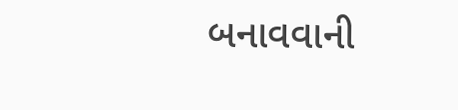બનાવવાની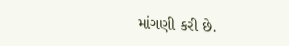માંગણી કરી છે.